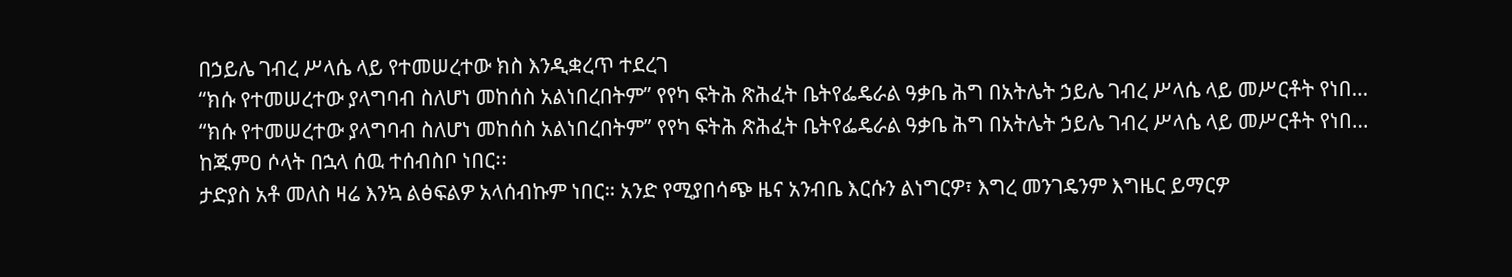በኃይሌ ገብረ ሥላሴ ላይ የተመሠረተው ክስ እንዲቋረጥ ተደረገ
“ክሱ የተመሠረተው ያላግባብ ስለሆነ መከሰስ አልነበረበትም” የየካ ፍትሕ ጽሕፈት ቤትየፌዴራል ዓቃቤ ሕግ በአትሌት ኃይሌ ገብረ ሥላሴ ላይ መሥርቶት የነበ…
“ክሱ የተመሠረተው ያላግባብ ስለሆነ መከሰስ አልነበረበትም” የየካ ፍትሕ ጽሕፈት ቤትየፌዴራል ዓቃቤ ሕግ በአትሌት ኃይሌ ገብረ ሥላሴ ላይ መሥርቶት የነበ…
ከጁምዐ ሶላት በኋላ ሰዉ ተሰብስቦ ነበር፡፡
ታድያስ አቶ መለስ ዛሬ እንኳ ልፅፍልዎ አላሰብኩም ነበር። አንድ የሚያበሳጭ ዜና አንብቤ እርሱን ልነግርዎ፣ እግረ መንገዴንም እግዜር ይማርዎ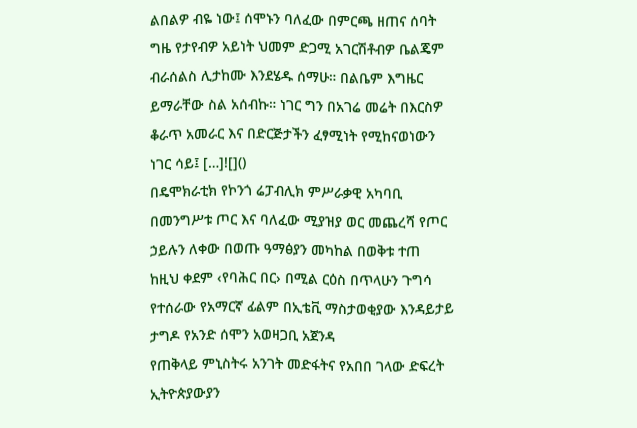ልበልዎ ብዬ ነው፤ ሰሞኑን ባለፈው በምርጫ ዘጠና ሰባት ግዜ የታየብዎ አይነት ህመም ድጋሚ አገርሽቶብዎ ቤልጄም ብራሰልስ ሊታከሙ እንደሄዱ ሰማሁ። በልቤም እግዜር ይማራቸው ስል አሰብኩ። ነገር ግን በአገሬ መሬት በእርስዎ ቆራጥ አመራር እና በድርጅታችን ፈፃሚነት የሚከናወነውን ነገር ሳይ፤ […]![]()
በዴሞክራቲክ የኮንጎ ሬፓብሊክ ምሥራቃዊ አካባቢ በመንግሥቱ ጦር እና ባለፈው ሚያዝያ ወር መጨረሻ የጦር ኃይሉን ለቀው በወጡ ዓማፅያን መካከል በወቅቱ ተጠ
ከዚህ ቀደም ‹የባሕር በር› በሚል ርዕስ በጥላሁን ጉግሳ የተሰራው የአማርኛ ፊልም በኢቴቪ ማስታወቂያው እንዳይታይ ታግዶ የአንድ ሰሞን አወዛጋቢ አጀንዳ
የጠቅላይ ምኒስትሩ አንገት መድፋትና የአበበ ገላው ድፍረት
ኢትዮጵያውያን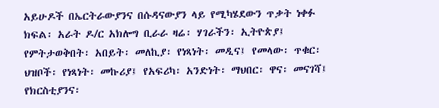አይሁዶች በኤርትራውያንና በሱዳናውያን ላይ የሚካሄደውን ጥቃት ነቀፉ
ክፍል፡ አራት ዶ/ር አክሎግ ቢራራ ዛሬ፡ ሃገራችን፡ ኢትዮጵያ፤ የምትታወቅበት፡ አበይት፡ መለኪያ፡ የነጻነት፡ መዲና፤ የመላው፡ ጥቁር፡ ህዝቦች፡ የነጻነት፡ መኩሪያ፤ የአፍሪካ፡ አንድነት፡ ማህበር፡ ዋና፡ መናገሻ፤ የክርስቲያንና፡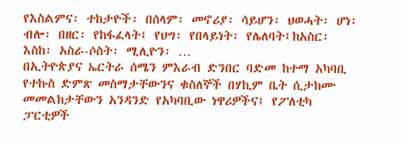የእስልምና፡ ተከታዮች፡ በሰላም፡ መኖሪያ፡ ሳይሆን፡ ህወሓት፡ ሆነ፡ ብሎ፡ በዘር፡ የከፋፈላት፤ የህግ፡ የበላይነት፡ የሌለባት፤ከአስር፡ እስከ፡ አስራ-ሶስት፡ ሚሊዮን፡ …
በኢትዮጵያና ኤርትራ ሰሜን ምእራብ ድንበር ባድመ ከተማ አካባቢ የተኩስ ድምጽ መስማታቸውንና ቁስለኞች በሃኪም ቤት ሲታከሙ መመልከታቸውን አንዳንድ የአካባቢው ነዋሪዎችና፤ የፖለቲካ ፓርቲዎች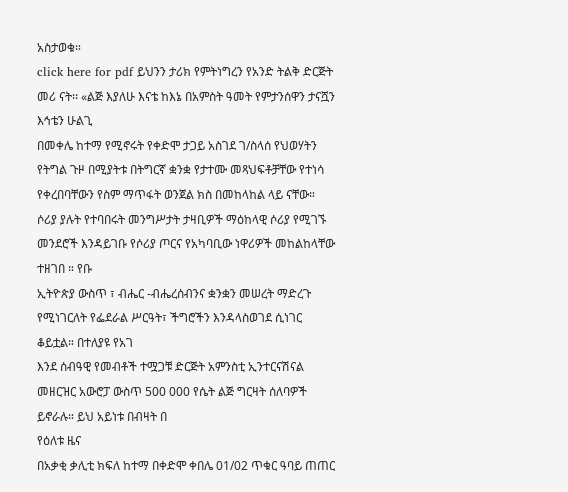አስታወቁ።
click here for pdf ይህንን ታሪክ የምትነግረን የአንድ ትልቅ ድርጅት መሪ ናት፡፡ «ልጅ እያለሁ እናቴ ከእኔ በአምስት ዓመት የምታንሰዋን ታናሿን እኅቴን ሁልጊ
በመቀሌ ከተማ የሚኖሩት የቀድሞ ታጋይ አስገደ ገ/ስላሰ የህወሃትን የትግል ጉዞ በሚያትቱ በትግርኛ ቋንቋ የታተሙ መጻህፍቶቻቸው የተነሳ የቀረበባቸውን የስም ማጥፋት ወንጀል ክስ በመከላከል ላይ ናቸው።
ሶሪያ ያሉት የተባበሩት መንግሥታት ታዛቢዎች ማዕከላዊ ሶሪያ የሚገኙ መንደሮች እንዳይገቡ የሶሪያ ጦርና የአካባቢው ነዋሪዎች መከልከላቸው ተዘገበ ። የቡ
ኢትዮጵያ ውስጥ ፣ ብሔር -ብሔረሰብንና ቋንቋን መሠረት ማድረጉ የሚነገርለት የፌደራል ሥርዓት፣ ችግሮችን እንዳላስወገደ ሲነገር ቆይቷል። በተለያዩ የአገ
እንደ ሰብዓዊ የመብቶች ተሟጋቹ ድርጅት አምንስቲ ኢንተርናሽናል መዘርዝር አውሮፓ ውስጥ 500 000 የሴት ልጅ ግርዛት ሰለባዎች ይኖራሉ። ይህ አይነቱ በብዛት በ
የዕለቱ ዜና
በአቃቂ ቃሊቲ ክፍለ ከተማ በቀድሞ ቀበሌ 01/02 ጥቁር ዓባይ ጠጠር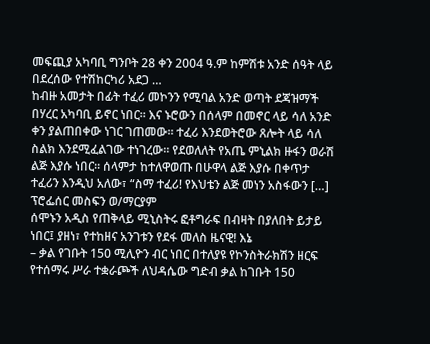መፍጪያ አካባቢ ግንቦት 28 ቀን 2004 ዓ.ም ከምሽቱ አንድ ሰዓት ላይ በደረሰው የተሽከርካሪ አደጋ …
ከብዙ አመታት በፊት ተፈሪ መኮንን የሚባል አንድ ወጣት ደጃዝማች በሃረር አካባቢ ይኖር ነበር። እና ኑሮውን በሰላም በመኖር ላይ ሳለ አንድ ቀን ያልጠበቀው ነገር ገጠመው። ተፈሪ እንደወትሮው ጸሎት ላይ ሳለ ስልክ እንደሚፈልገው ተነገረው። የደወለለት የአጤ ምኒልክ ዙፋን ወራሽ ልጅ እያሱ ነበር። ሰላምታ ከተለዋወጡ በሁዋላ ልጅ እያሱ በቀጥታ ተፈሪን እንዲህ አለው፣ “ስማ ተፈሪ! የእህቴን ልጅ መነን አስፋውን […]
ፕሮፌሰር መስፍን ወ/ማርያም
ሰሞኑን አዲስ የጠቅላይ ሚኒስትሩ ፎቶግራፍ በብዛት በያለበት ይታይ ነበር፤ ያዘነ፣ የተከዘና አንገቱን የደፋ መለስ ዜናዊ! እኔ
– ቃል የገቡት 150 ሚሊዮን ብር ነበር በተለያዩ የኮንስትራክሽን ዘርፍ የተሰማሩ ሥራ ተቋራጮች ለህዳሴው ግድብ ቃል ከገቡት 150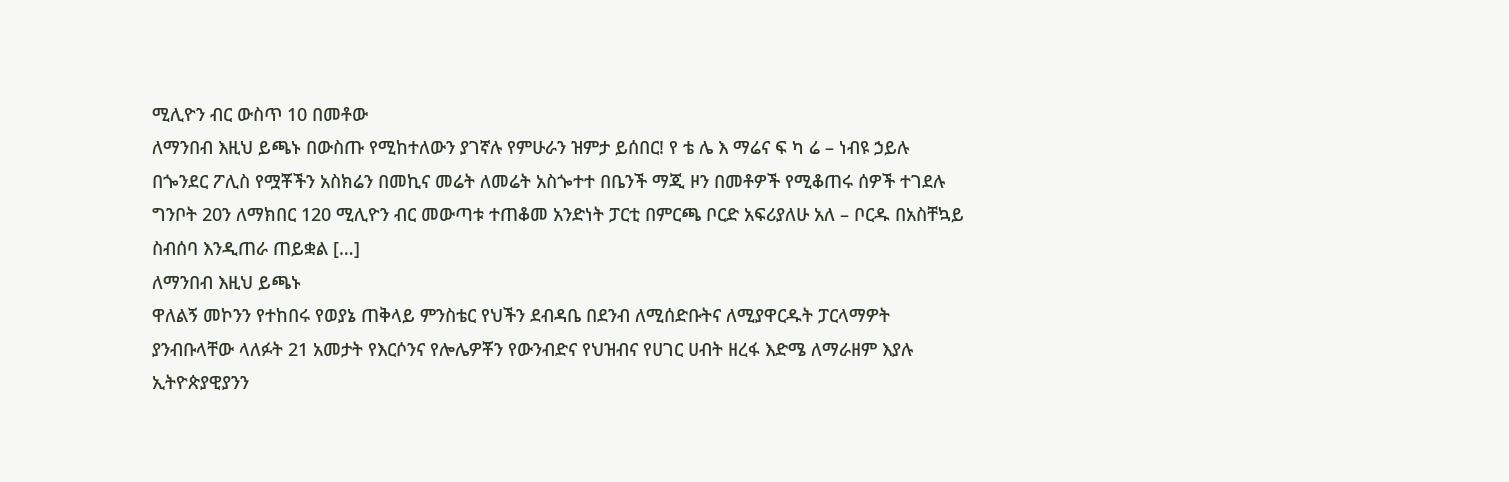ሚሊዮን ብር ውስጥ 10 በመቶው
ለማንበብ እዚህ ይጫኑ በውስጡ የሚከተለውን ያገኛሉ የምሁራን ዝምታ ይሰበር! የ ቴ ሌ እ ማሬና ፍ ካ ሬ – ነብዩ ኃይሉ በጐንደር ፖሊስ የሟቾችን አስክሬን በመኪና መሬት ለመሬት አስጐተተ በቤንች ማጂ ዞን በመቶዎች የሚቆጠሩ ሰዎች ተገደሉ ግንቦት 20ን ለማክበር 120 ሚሊዮን ብር መውጣቱ ተጠቆመ አንድነት ፓርቲ በምርጫ ቦርድ አፍሪያለሁ አለ – ቦርዱ በአስቸኳይ ስብሰባ እንዲጠራ ጠይቋል […]
ለማንበብ እዚህ ይጫኑ
ዋለልኝ መኮንን የተከበሩ የወያኔ ጠቅላይ ምንስቴር የህችን ደብዳቤ በደንብ ለሚሰድቡትና ለሚያዋርዱት ፓርላማዎት ያንብቡላቸው ላለፉት 21 አመታት የእርሶንና የሎሌዎቾን የውንብድና የህዝብና የሀገር ሀብት ዘረፋ እድሜ ለማራዘም እያሉ ኢትዮጵያዊያንን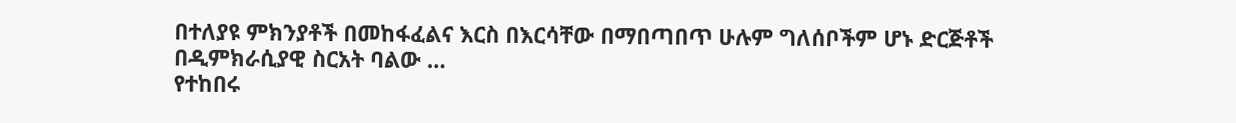በተለያዩ ምክንያቶች በመከፋፈልና እርስ በእርሳቸው በማበጣበጥ ሁሉም ግለሰቦችም ሆኑ ድርጅቶች በዲምክራሲያዊ ስርአት ባልው …
የተከበሩ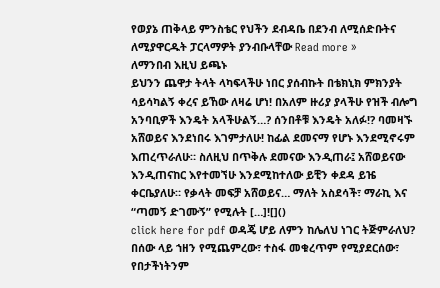የወያኔ ጠቅላይ ምንስቴር የህችን ደብዳቤ በደንብ ለሚሰድቡትና ለሚያዋርዱት ፓርላማዎት ያንብቡላቸው Read more »
ለማንበብ እዚህ ይጫኑ
ይህንን ጨዋታ ትላት ላካፍላችሁ ነበር ያሰብኩት በቴክኒክ ምክንያት ሳይሳካልኝ ቀረና ይኸው ለዛሬ ሆነ! በአለም ዙሪያ ያላችሁ የዝች ብሎግ አንባቢዎች እንዴት አላችሁልኝ…? ሰንበቶቹ እንዴት አለፉ!? ባመዛኙ አሸወይና እንደነበሩ እገምታለሁ! ከፊል ደመናማ የሆኑ እንደሚኖሩም እጠረጥራለሁ። ስለዚህ በጥቅሉ ደመናው እንዲጠራ፤ አሸወይናው እንዲጠናከር እየተመኘሁ እንደሚከተለው ይቺን ቀደዳ ይዤ ቀርቤያለሁ። የቃላት መፍቻ አሸወይና… ማለት አስደሳች፣ ማራኪ እና “ጣመኝ ድገሙኝ” የሚሉት […]![]()
click here for pdf ወዳጄ ሆይ ለምን ከሌለህ ነገር ትጅምራለህ? በሰው ላይ ኀዘን የሚጨምረው፣ ተስፋ መቁረጥም የሚያደርሰው፣ የበታችነትንም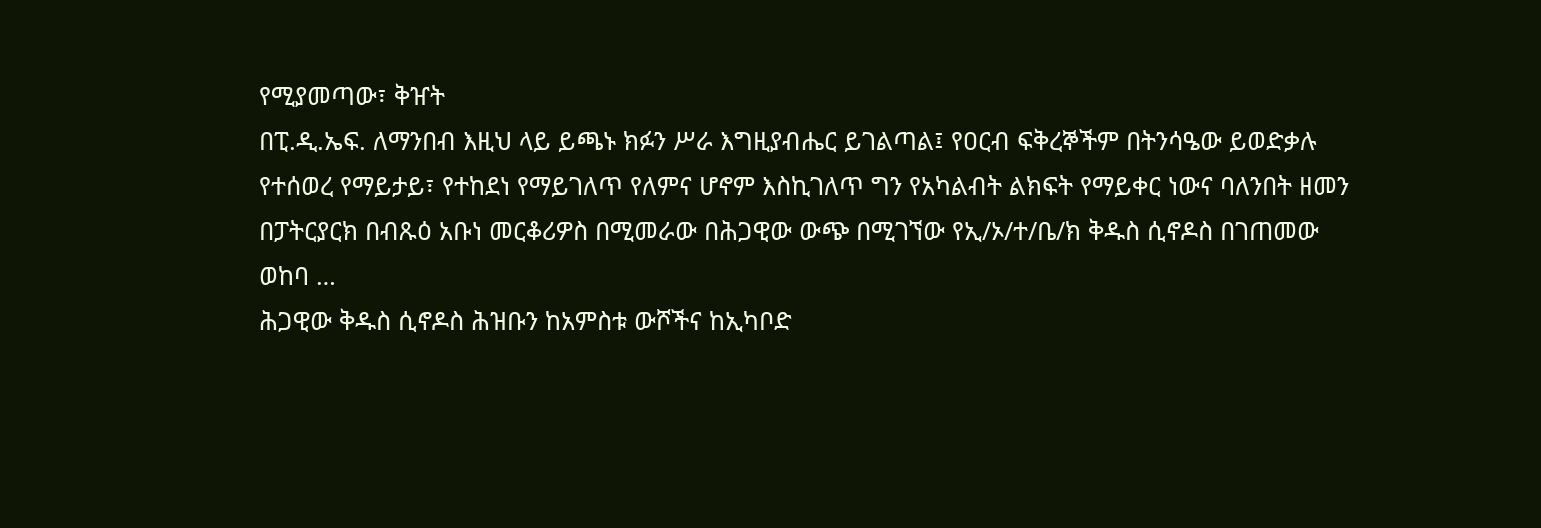የሚያመጣው፣ ቅዠት
በፒ.ዲ.ኤፍ. ለማንበብ እዚህ ላይ ይጫኑ ክፉን ሥራ እግዚያብሔር ይገልጣል፤ የዐርብ ፍቅረኞችም በትንሳዔው ይወድቃሉ የተሰወረ የማይታይ፣ የተከደነ የማይገለጥ የለምና ሆኖም እስኪገለጥ ግን የአካልብት ልክፍት የማይቀር ነውና ባለንበት ዘመን በፓትርያርክ በብጹዕ አቡነ መርቆሪዎስ በሚመራው በሕጋዊው ውጭ በሚገኘው የኢ/ኦ/ተ/ቤ/ክ ቅዱስ ሲኖዶስ በገጠመው ወከባ …
ሕጋዊው ቅዱስ ሲኖዶስ ሕዝቡን ከአምስቱ ውሾችና ከኢካቦድ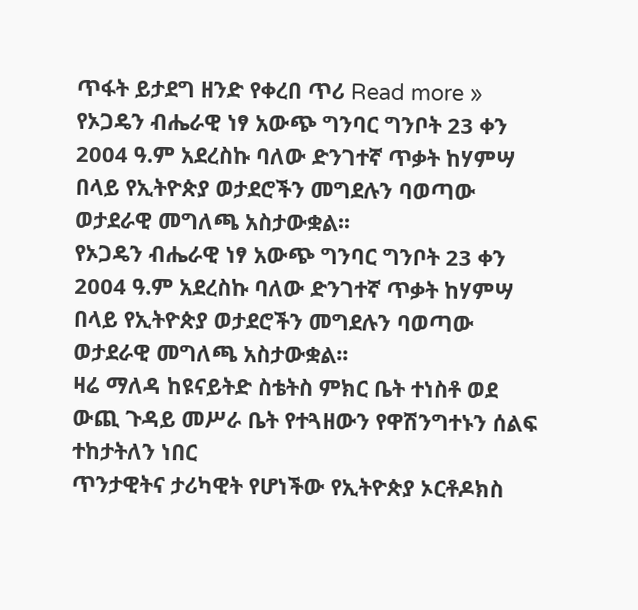ጥፋት ይታደግ ዘንድ የቀረበ ጥሪ Read more »
የኦጋዴን ብሔራዊ ነፃ አውጭ ግንባር ግንቦት 23 ቀን 2004 ዓ.ም አደረስኩ ባለው ድንገተኛ ጥቃት ከሃምሣ በላይ የኢትዮጵያ ወታደሮችን መግደሉን ባወጣው ወታደራዊ መግለጫ አስታውቋል፡፡
የኦጋዴን ብሔራዊ ነፃ አውጭ ግንባር ግንቦት 23 ቀን 2004 ዓ.ም አደረስኩ ባለው ድንገተኛ ጥቃት ከሃምሣ በላይ የኢትዮጵያ ወታደሮችን መግደሉን ባወጣው ወታደራዊ መግለጫ አስታውቋል፡፡
ዛሬ ማለዳ ከዩናይትድ ስቴትስ ምክር ቤት ተነስቶ ወደ ውጪ ጉዳይ መሥራ ቤት የተጓዘውን የዋሽንግተኑን ሰልፍ ተከታትለን ነበር
ጥንታዊትና ታሪካዊት የሆነችው የኢትዮጵያ ኦርቶዶክስ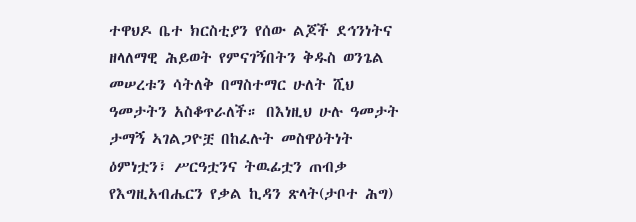ተዋህዶ ቤተ ክርስቲያን የሰው ልጆች ደኅንነትና ዘላለማዊ ሕይወት የምናገኝበትን ቅዱስ ወንጌል መሠረቱን ሳትለቅ በማስተማር ሁለት ሺህ ዓመታትን አስቆጥራለች። በእነዚህ ሁሉ ዓመታት ታማኝ ኣገልጋዮቿ በከፈሉት መስዋዕትነት ዕምነቷን፣ ሥርዓቷንና ትዉፊቷን ጠብቃ የእግዚአብሔርን የቃል ኪዳን ጽላት(ታቦተ ሕግ)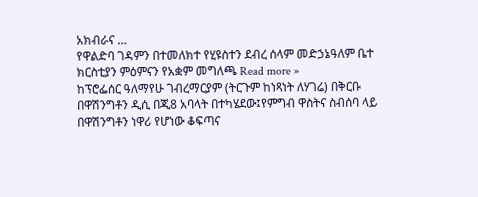አክብራና …
የዋልድባ ገዳምን በተመለክተ የሂዩስተን ደብረ ሰላም መድኃኔዓለም ቤተ ክርስቲያን ምዕምናን የአቋም መግለጫ Read more »
ከፕሮፌሰር ዓለማየሁ ገብረማርያም (ትርጉም ከነጻነት ለሃገሬ) በቅርቡ በዋሽንግቶን ዲሲ በጂ8 አባላት በተካሄደው፤የምግብ ዋስትና ስብሰባ ላይ በዋሽንግቶን ነዋሪ የሆነው ቆፍጣና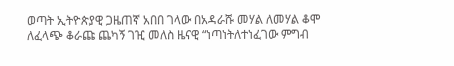ወጣት ኢትዮጵያዊ ጋዜጠኛ አበበ ገላው በአዳራሹ መሃል ለመሃል ቆሞ ለፈላጭ ቆራጩ ጨካኝ ገዢ መለስ ዜናዊ “ነጣነትለተነፈገው ምግብ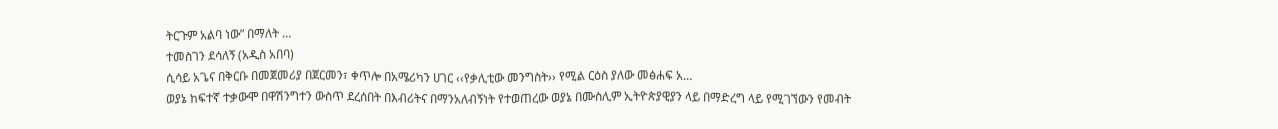ትርጉም አልባ ነው” በማለት …
ተመስገን ደሳለኝ (አዲስ አበባ)
ሲሳይ አጌና በቅርቡ በመጀመሪያ በጀርመን፣ ቀጥሎ በአሜሪካን ሀገር ‹‹የቃሊቲው መንግስት›› የሚል ርዕስ ያለው መፅሐፍ አ…
ወያኔ ከፍተኛ ተቃውሞ በዋሽንግተን ውስጥ ደረሰበት በእብሪትና በማንአለብኝነት የተወጠረው ወያኔ በሙስሊም ኢትዮጵያዊያን ላይ በማድረግ ላይ የሚገኘውን የመብት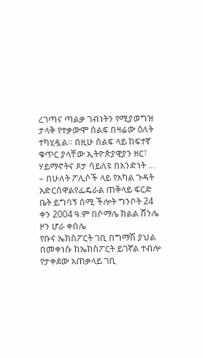ረገጣና ጣልቃ ገብነትን የሚያወግዝ ታላቅ የተቃውሞ ሰልፍ በዛሬው ዕለት ተካሂዷል። በዚሁ ሰልፍ ላይ ከፍተኛ ቁጥር ያላቸው ኢትዮጵያዊያን ዘር፣ ሃይማኖትና ጾታ ሳይለዩ በአንድነት …
– በሁለት ፖሊሶች ላይ የአካል ጉዳት አድርሰዋልየፌዴራል ጠቅላይ ፍርድ ቤት ይግባኝ ሰሚ ችሎት ግንቦት 24 ቀን 2004 ዓ.ም በሶማሌ ክልል ሸንሌ ዞን ሆራ ቀበሌ
የቡና ኤክስፖርት ገቢ በግማሽ ያህል በመቀነሱ ከኤክስፖርት ይገኛል ተብሎ የታቀደው አጠቃላይ ገቢ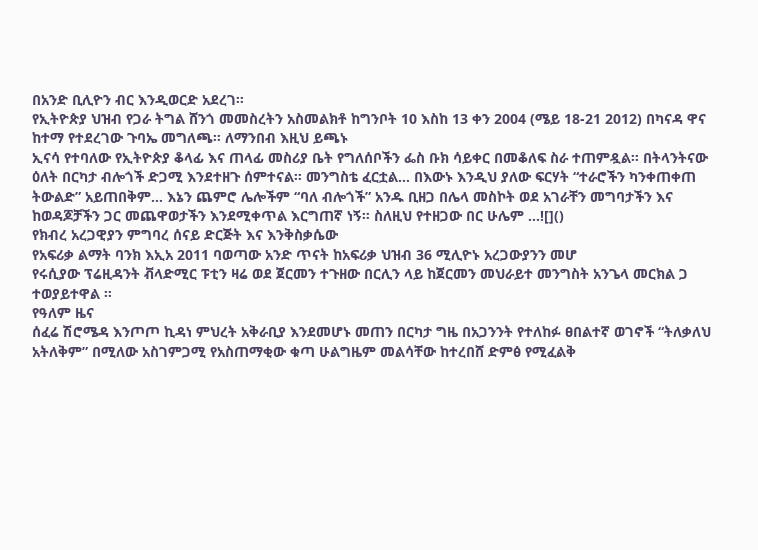በአንድ ቢሊዮን ብር እንዲወርድ አደረገ፡፡
የኢትዮጵያ ህዝብ የጋራ ትግል ሸንጎ መመስረትን አስመልክቶ ከግንቦት 10 እስከ 13 ቀን 2004 (ሜይ 18-21 2012) በካናዳ ዋና ከተማ የተደረገው ጉባኤ መግለጫ። ለማንበብ እዚህ ይጫኑ
ኢናሳ የተባለው የኢትዮጵያ ቆላፊ እና ጠላፊ መስሪያ ቤት የግለሰቦችን ፌስ ቡክ ሳይቀር በመቆለፍ ስራ ተጠምዷል። በትላንትናው ዕለት በርካታ ብሎጎች ድጋሚ እንደተዘጉ ሰምተናል። መንግስቴ ፈርቷል… በእውኑ እንዲህ ያለው ፍርሃት “ተራሮችን ካንቀጠቀጠ ትውልድ” አይጠበቅም… እኔን ጨምሮ ሌሎችም “ባለ ብሎጎች” አንዱ ቢዘጋ በሌላ መስኮት ወደ አገራቸን መግባታችን እና ከወዳጆቻችን ጋር መጨዋወታችን እንደሚቀጥል እርግጠኛ ነኝ። ስለዚህ የተዘጋው በር ሁሌም …![]()
የክብረ አረጋዊያን ምግባረ ሰናይ ድርጅት እና እንቅስቃሴው
የአፍሪቃ ልማት ባንክ እኢአ 2011 ባወጣው አንድ ጥናት ከአፍሪቃ ህዝብ 36 ሚሊዮኑ አረጋውያንን መሆ
የሩሲያው ፕሬዚዳንት ቭላድሚር ፑቲን ዛሬ ወደ ጀርመን ተጉዘው በርሊን ላይ ከጀርመን መህራይተ መንግስት አንጌላ መርክል ጋ ተወያይተዋል ።
የዓለም ዜና
ሰፈሬ ሽሮሜዳ እንጦጦ ኪዳነ ምህረት አቅራቢያ እንደመሆኑ መጠን በርካታ ግዜ በአጋንንት የተለከፉ ፀበልተኛ ወገኖች “ትለቃለህ አትለቅም” በሚለው አስገምጋሚ የአስጠማቂው ቁጣ ሁልግዜም መልሳቸው ከተረበሸ ድምፅ የሚፈልቅ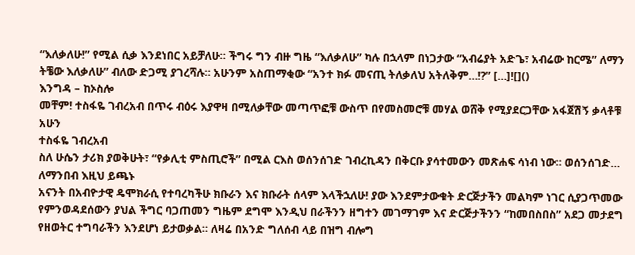“እለቃለሁ!” የሚል ሲቃ እንደነበር አይቻለሁ። ችግሩ ግን ብዙ ግዜ “እለቃለሁ” ካሉ በኋላም በነጋታው “አብሬያት አድጌ፣ አብሬው ከርሜ” ለማን ትቼው እለቃለሁ” ብለው ድጋሚ ያገረሻሉ። አሁንም አስጠማቂው “አንተ ክፉ መናጢ ትለቃለህ አትለቅም…!?” […]![]()
እንግዳ – ከኦስሎ
መቸም! ተስፋዬ ገብረአብ በጥሩ ብዕሩ እያዋዛ በሚለቃቸው መጣጥፎቹ ውስጥ በየመስመሮቹ መሃል ወሸቅ የሚያደርጋቸው አፋጀሽኝ ቃላቶቹ አሁን
ተስፋዬ ገብረአብ
ስለ ሁሴን ታሪክ ያወቅሁት፣ “የቃሊቲ ምስጢሮች” በሚል ርእስ ወሰንሰገድ ገብረኪዳን በቅርቡ ያሳተመውን መጽሐፍ ሳነብ ነው። ወሰንሰገድ…
ለማንበብ እዚህ ይጫኑ
አናንት በአብዮታዊ ዴሞክራሲ የተባረካችሁ ክቡራን እና ክቡራት ሰላም እላችኋለሁ! ያው እንደምታውቁት ድርጅታችን መልካም ነገር ሲያጋጥመው የምንወዳደሰውን ያህል ችግር ባጋጠመን ግዜም ደግሞ እንዲህ በራችንን ዘግተን መገማገም እና ድርጅታችንን “ከመበስበስ” አደጋ መታደግ የዘወትር ተግባራችን እንደሆነ ይታወቃል። ለዛሬ በአንድ ግለሰብ ላይ በዝግ ብሎግ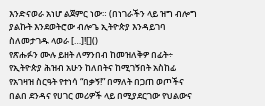እንድናወራ አነሆ ልጀምር ነው። (በነገራችን ላይ ዝግ ብሎግ ያልኩት እንደወትሮው ብሎጌ ኢትዮጵያ እንዳይገባ ስለመታገዱ ላወራ […]![]()
የጽሑፉን ሙሉ ይዘት ለማንበብ ከመዝለቅዎ በፊት÷ የኢትዮጵያ ሕዝብ አሁን ከለበትና ከሚገኝበት አስከፊ የአገዛዝ ስርዓት የተነሳ “በቃኝ!” በማለት በጋጠ ወጦችና በልበ ደንዳና የሀገር መሪዎች ላይ በሚያደርገው የህልውና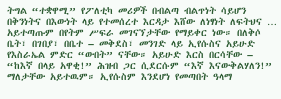ትግል “ተቋዋሚ” የፖለቲካ መሪዎች በብልጣ ብልጥነት ሳይሆን በቅንነትና በእውነት ላይ የተመሰረተ እርዳታ እሸው ለነፃነት ለፍትህና …
አይተጣጡም በየትም ሥፍራ መገናኘታቸው የማይቀር ነው። በለቅሶ ቤት፣ በገበያ፣ በቤተ – መቅደስ፣ መንገድ ላይ ኢየሱስና አይሁድ የእስራኤል ምድር “ውበት” ናቸው። አይሁድ እርስ በርሳቸው – “ከእኛ በላይ አዋቂ!” ሕዝብ ጋር ሲደርሱም “እኛ እናውቅልሃለን!” ማለታቸው አይተዉም። ኢየሱስም እንደሆነ የመጣበት ዓላማ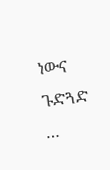ነውና ጉድጓድ …